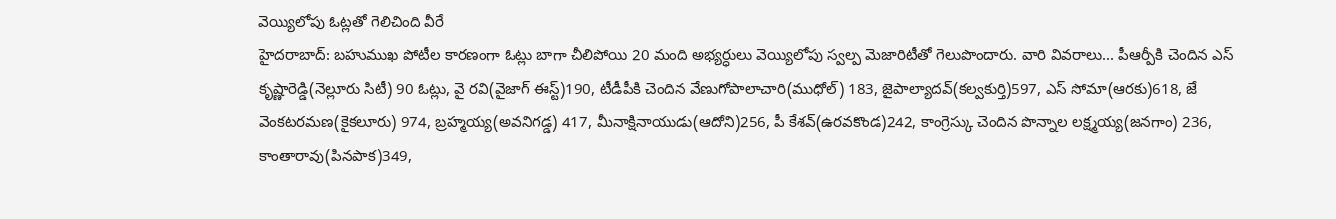వెయ్యిలోపు ఓట్లతో గెలిచింది వీరే
హైదరాబాద్: బహుముఖ పోటీల కారణంగా ఓట్లు బాగా చీలిపోయి 20 మంది అభ్యర్ధులు వెయ్యిలోపు స్వల్ప మెజారిటీతో గెలుపొందారు. వారి వివరాలు... పీఆర్పీకి చెందిన ఎస్ కృష్ణారెడ్డి(నెల్లూరు సిటీ) 90 ఓట్లు, వై రవి(వైజాగ్ ఈస్ట్)190, టీడీపీకి చెందిన వేణుగోపాలాచారి(ముధోల్) 183, జైపాల్యాదవ్(కల్వకుర్తి)597, ఎస్ సోమా(ఆరకు)618, జే వెంకటరమణ(కైకలూరు) 974, బ్రహ్మయ్య(అవనిగడ్డ) 417, మీనాక్షినాయుడు(ఆదోని)256, పీ కేశవ్(ఉరవకొండ)242, కాంగ్రెస్కు చెందిన పొన్నాల లక్ష్మయ్య(జనగాం) 236, కాంతారావు(పినపాక)349,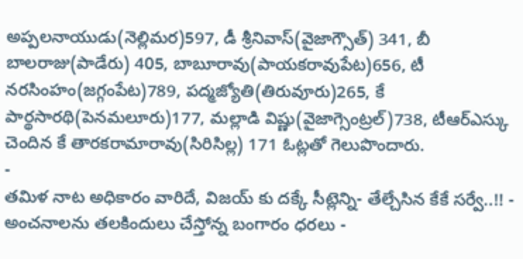అప్పలనాయుడు(నెల్లిమర)597, డీ శ్రీనివాస్(వైజాగ్సౌత్) 341, బీ బాలరాజు(పాడేరు) 405, బాబూరావు(పాయకరావుపేట)656, టీ నరసింహం(జగ్గంపేట)789, పద్మజ్యోతి(తిరువూరు)265, కే పార్థసారథి(పెనమలూరు)177, మల్లాడి విష్ణు(వైజాగ్సెంట్రల్)738, టీఆర్ఎస్కు చెందిన కే తారకరామారావు(సిరిసిల్ల) 171 ఓట్లతో గెలుపొందారు.
-
తమిళ నాట అధికారం వారిదే, విజయ్ కు దక్కే సీట్లెన్ని- తేల్చేసిన కేకే సర్వే..!! -
అంచనాలను తలకిందులు చేస్తోన్న బంగారం ధరలు -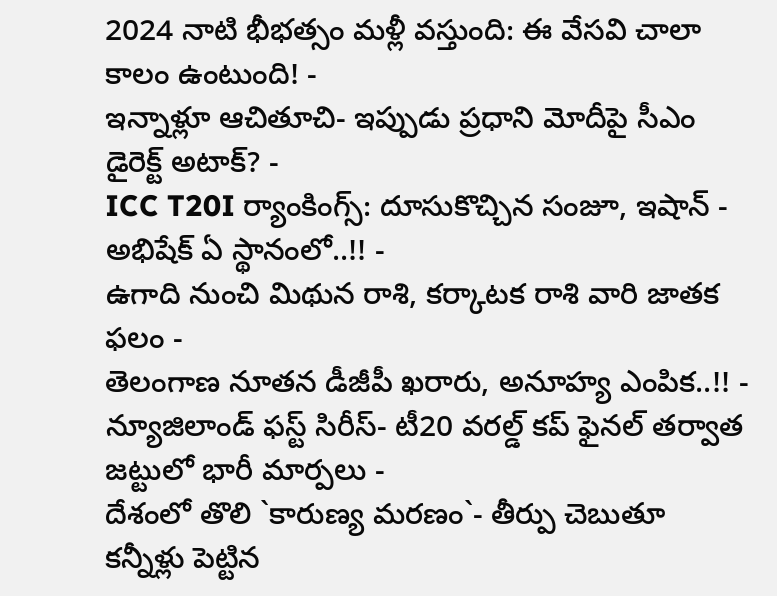2024 నాటి భీభత్సం మళ్లీ వస్తుంది: ఈ వేసవి చాలా కాలం ఉంటుంది! -
ఇన్నాళ్లూ ఆచితూచి- ఇప్పుడు ప్రధాని మోదీపై సీఎం డైరెక్ట్ అటాక్? -
ICC T20I ర్యాంకింగ్స్: దూసుకొచ్చిన సంజూ, ఇషాన్ - అభిషేక్ ఏ స్థానంలో..!! -
ఉగాది నుంచి మిథున రాశి, కర్కాటక రాశి వారి జాతక ఫలం -
తెలంగాణ నూతన డీజీపీ ఖరారు, అనూహ్య ఎంపిక..!! -
న్యూజిలాండ్ ఫస్ట్ సిరీస్- టీ20 వరల్డ్ కప్ ఫైనల్ తర్వాత జట్టులో భారీ మార్పలు -
దేశంలో తొలి `కారుణ్య మరణం`- తీర్పు చెబుతూ కన్నీళ్లు పెట్టిన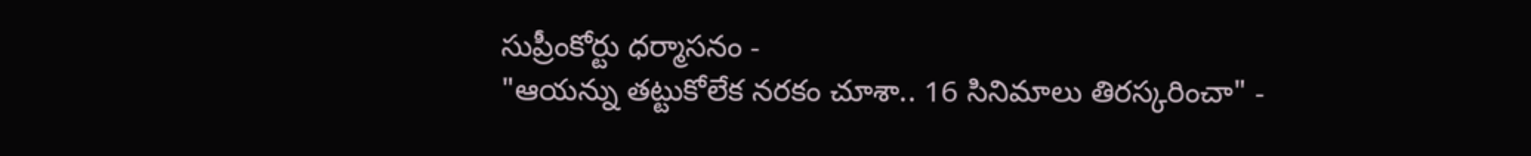సుప్రీంకోర్టు ధర్మాసనం -
"ఆయన్ను తట్టుకోలేక నరకం చూశా.. 16 సినిమాలు తిరస్కరించా" -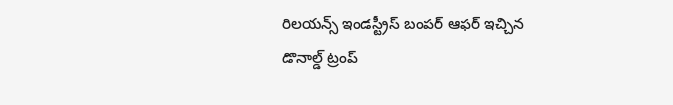రిలయన్స్ ఇండస్ట్రీస్ బంపర్ ఆఫర్ ఇచ్చిన డొనాల్డ్ ట్రంప్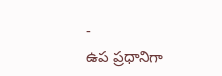-
ఉప ప్రధానిగా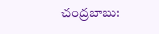చంద్రబాబు: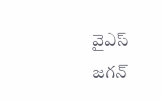వైఎస్ జగన్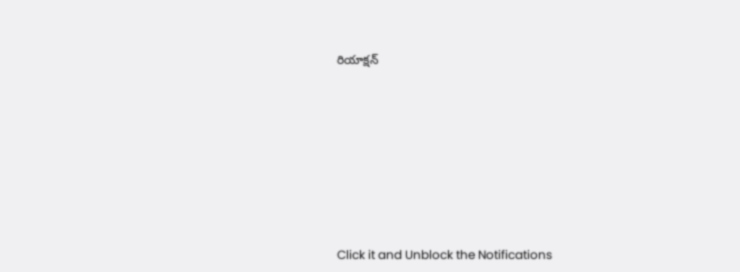రియాక్షన్












Click it and Unblock the Notifications